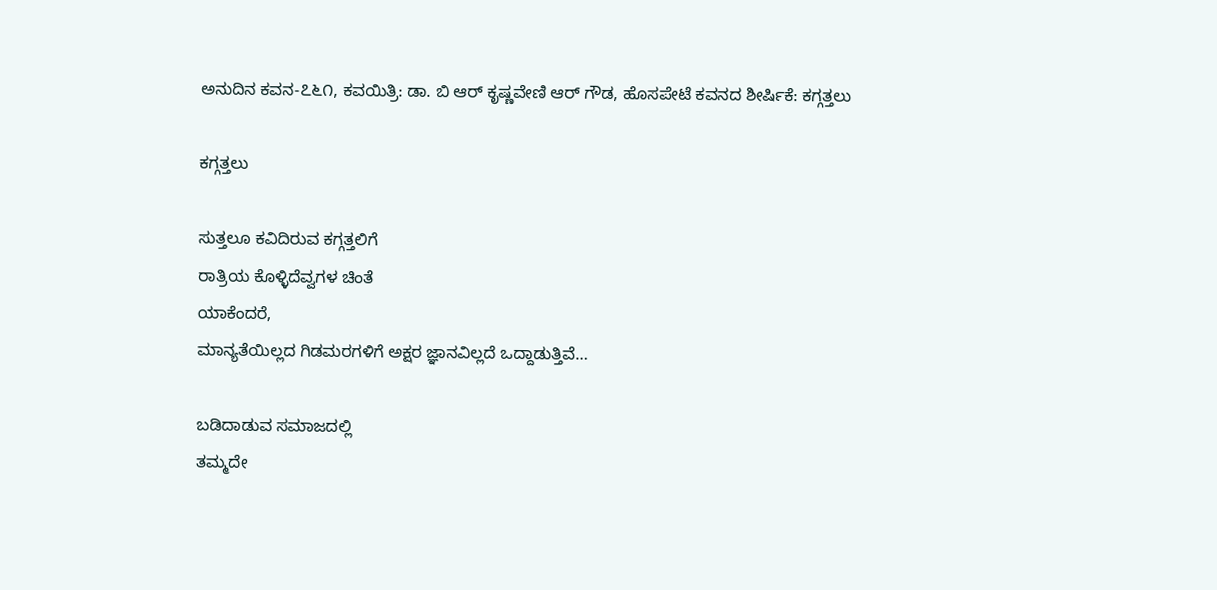ಅನುದಿನ ಕವನ-೭೬೧, ಕವಯಿತ್ರಿ: ಡಾ. ಬಿ ಆರ್ ಕೃಷ್ಣವೇಣಿ ಆರ್ ಗೌಡ, ಹೊಸಪೇಟೆ ಕವನದ ಶೀರ್ಷಿಕೆ: ಕಗ್ಗತ್ತಲು

ಕಗ್ಗತ್ತಲು

ಸುತ್ತಲೂ ಕವಿದಿರುವ ಕಗ್ಗತ್ತಲಿಗೆ
ರಾತ್ರಿಯ ಕೊಳ್ಳಿದೆವ್ವಗಳ ಚಿಂತೆ
ಯಾಕೆಂದರೆ,
ಮಾನ್ಯತೆಯಿಲ್ಲದ ಗಿಡಮರಗಳಿಗೆ ಅಕ್ಷರ ಜ್ಞಾನವಿಲ್ಲದೆ ಒದ್ದಾಡುತ್ತಿವೆ…

ಬಡಿದಾಡುವ ಸಮಾಜದಲ್ಲಿ
ತಮ್ಮದೇ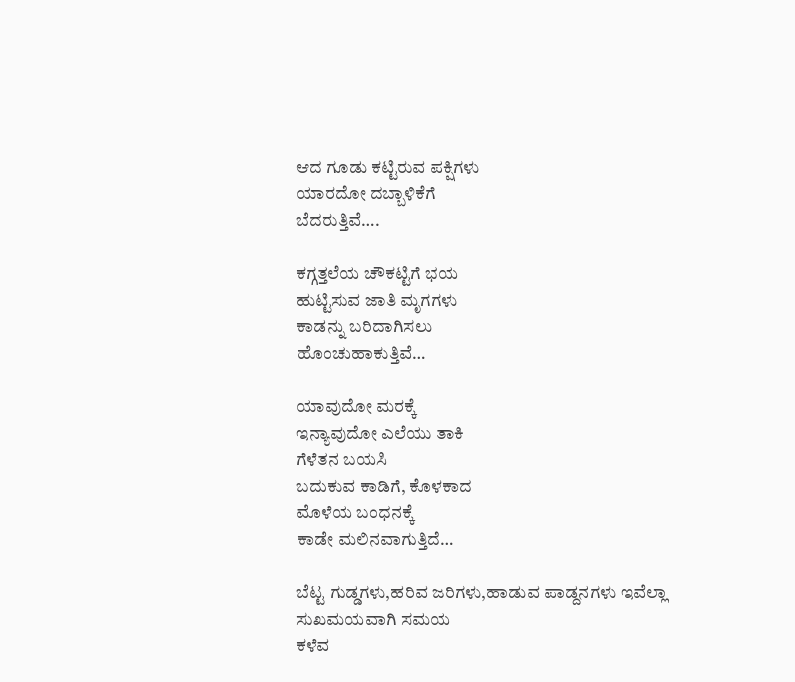ಆದ ಗೂಡು ಕಟ್ಟಿರುವ ಪಕ್ಷಿಗಳು
ಯಾರದೋ ದಬ್ಬಾಳಿಕೆಗೆ
ಬೆದರುತ್ತಿವೆ….

ಕಗ್ಗತ್ತಲೆಯ ಚೌಕಟ್ಟಿಗೆ ಭಯ
ಹುಟ್ಟಿಸುವ ಜಾತಿ ಮೃಗಗಳು
ಕಾಡನ್ನು ಬರಿದಾಗಿಸಲು
ಹೊಂಚುಹಾಕುತ್ತಿವೆ…

ಯಾವುದೋ ಮರಕ್ಕೆ
ಇನ್ಯಾವುದೋ ಎಲೆಯು ತಾಕಿ
ಗೆಳೆತನ ಬಯಸಿ
ಬದುಕುವ ಕಾಡಿಗೆ, ಕೊಳಕಾದ
ಮೊಳೆಯ ಬಂಧನಕ್ಕೆ
ಕಾಡೇ ಮಲಿನವಾಗುತ್ತಿದೆ…

ಬೆಟ್ಟ ಗುಡ್ಡಗಳು,ಹರಿವ ಜರಿಗಳು,ಹಾಡುವ ಪಾಡ್ದನಗಳು ಇವೆಲ್ಲಾ
ಸುಖಮಯವಾಗಿ ಸಮಯ
ಕಳೆವ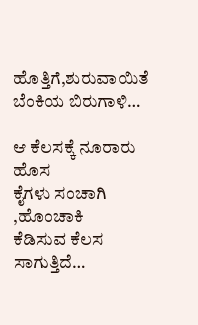ಹೊತ್ತಿಗೆ,ಶುರುವಾಯಿತೆ
ಬೆಂಕಿಯ ಬಿರುಗಾಳಿ…

ಆ ಕೆಲಸಕ್ಕೆ ನೂರಾರು ಹೊಸ
ಕೈಗಳು ಸಂಚಾಗಿ ,ಹೊಂಚಾಕಿ
ಕೆಡಿಸುವ ಕೆಲಸ ಸಾಗುತ್ತಿದೆ…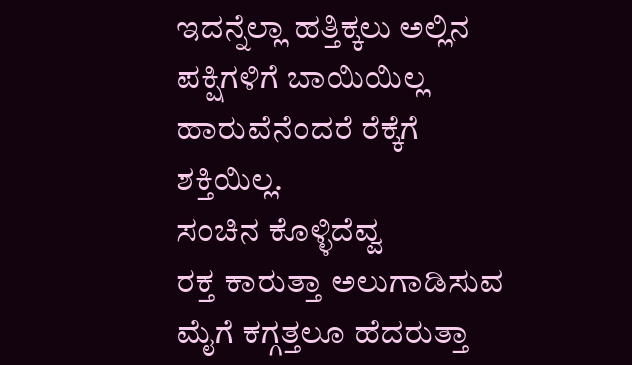ಇದನ್ನೆಲ್ಲಾ ಹತ್ತಿಕ್ಕಲು ಅಲ್ಲಿನ
ಪಕ್ಷಿಗಳಿಗೆ ಬಾಯಿಯಿಲ್ಲ
ಹಾರುವೆನೆಂದರೆ ರೆಕ್ಕೆಗೆ
ಶಕ್ತಿಯಿಲ್ಲ.
ಸಂಚಿನ ಕೊಳ್ಳಿದೆವ್ವ
ರಕ್ತ ಕಾರುತ್ತಾ ಅಲುಗಾಡಿಸುವ
ಮೈಗೆ ಕಗ್ಗತ್ತಲೂ ಹೆದರುತ್ತಾ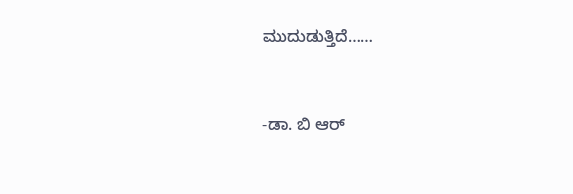ಮುದುಡುತ್ತಿದೆ……


-ಡಾ. ಬಿ ಆರ್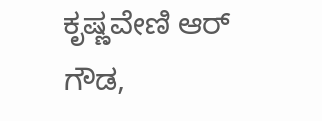ಕೃಷ್ಣವೇಣಿ ಆರ್ ಗೌಡ,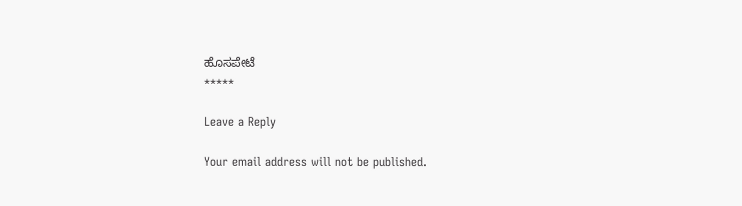ಹೊಸಪೇಟೆ
*****

Leave a Reply

Your email address will not be published.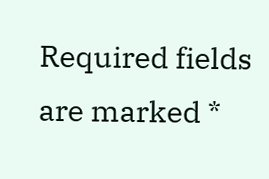Required fields are marked *